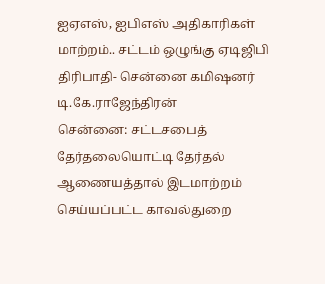ஐஏஎஸ், ஐபிஎஸ் அதிகாரிகள் மாற்றம்.. சட்டம் ஒழுங்கு ஏடிஜிபி திரிபாதி- சென்னை கமிஷனர் டி.கே.ராஜேந்திரன்
சென்னை: சட்டசபைத் தேர்தலையொட்டி தேர்தல் ஆணையத்தால் இடமாற்றம் செய்யப்பட்ட காவல்துறை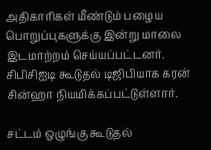அதிகாரிகள் மீண்டும் பழைய பொறுப்புகளுக்கு இன்று மாலை இடமாற்றம் செய்யப்பட்டனர்.
சிபிசிஐடி கூடுதல் டிஜிபியாக கரன் சின்ஹா நியமிக்கப்பட்டுள்ளார்.

சட்டம் ஒழுங்கு கூடுதல்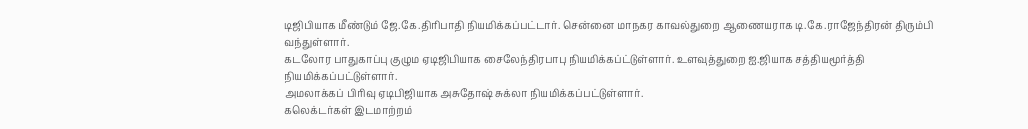டிஜிபியாக மீண்டும் ஜே.கே.திரிபாதி நியமிக்கப்பட்டார். சென்னை மாநகர காவல்துறை ஆணையராக டி.கே.ராஜேந்திரன் திரும்பி வந்துள்ளார்.
கடலோர பாதுகாப்பு குழும ஏடிஜிபியாக சைலேந்திரபாபு நியமிக்கப்ட்டுள்ளார். உளவுத்துறை ஐ.ஜியாக சத்தியமூர்த்தி நியமிக்கப்பட்டுள்ளார்.
அமலாக்கப் பிரிவு ஏடிபிஜியாக அசுதோஷ் சுக்லா நியமிக்கப்பட்டுள்ளார்.
கலெக்டர்கள் இடமாற்றம்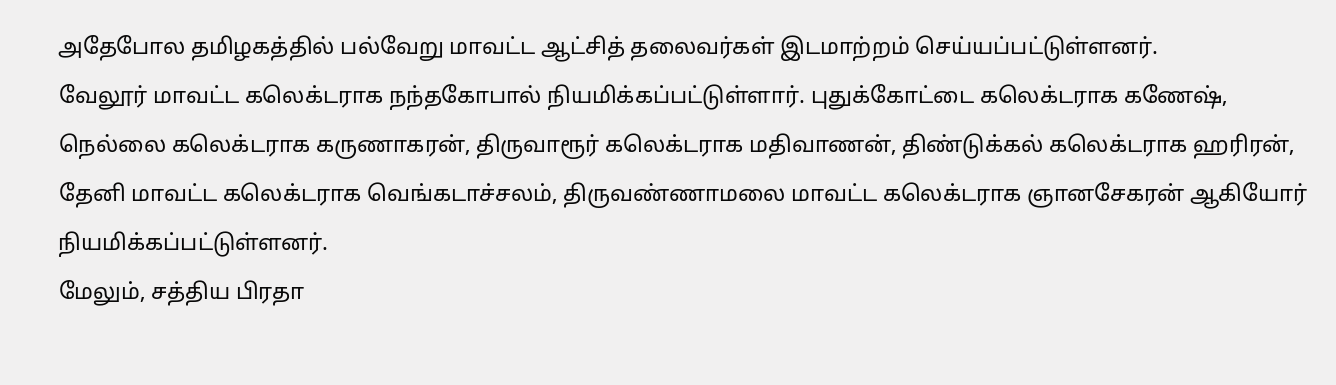அதேபோல தமிழகத்தில் பல்வேறு மாவட்ட ஆட்சித் தலைவர்கள் இடமாற்றம் செய்யப்பட்டுள்ளனர்.
வேலூர் மாவட்ட கலெக்டராக நந்தகோபால் நியமிக்கப்பட்டுள்ளார். புதுக்கோட்டை கலெக்டராக கணேஷ், நெல்லை கலெக்டராக கருணாகரன், திருவாரூர் கலெக்டராக மதிவாணன், திண்டுக்கல் கலெக்டராக ஹரிரன், தேனி மாவட்ட கலெக்டராக வெங்கடாச்சலம், திருவண்ணாமலை மாவட்ட கலெக்டராக ஞானசேகரன் ஆகியோர் நியமிக்கப்பட்டுள்ளனர்.
மேலும், சத்திய பிரதா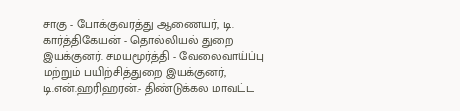சாகு - போக்குவரத்து ஆணையர், டி. கார்த்திகேயன் - தொல்லியல் துறை இயக்குனர். சமயமூர்த்தி - வேலைவாய்ப்பு மற்றும் பயிற்சித்துறை இயக்குனர், டி.என்.ஹரிஹரன்.- திண்டுக்கல மாவட்ட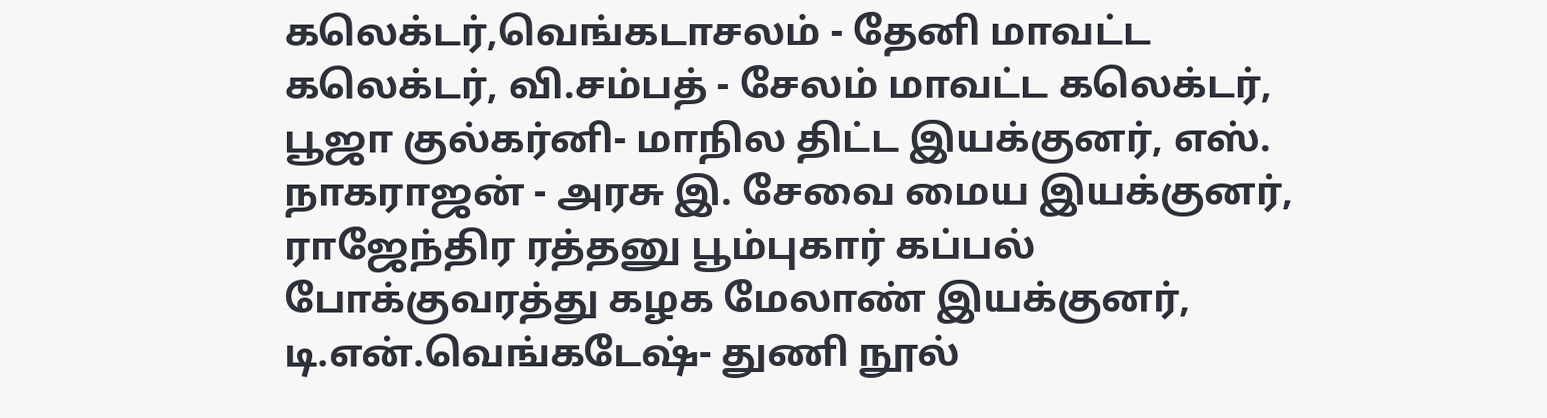கலெக்டர்,வெங்கடாசலம் - தேனி மாவட்ட கலெக்டர், வி.சம்பத் - சேலம் மாவட்ட கலெக்டர், பூஜா குல்கர்னி- மாநில திட்ட இயக்குனர், எஸ். நாகராஜன் - அரசு இ. சேவை மைய இயக்குனர், ராஜேந்திர ரத்தனு பூம்புகார் கப்பல் போக்குவரத்து கழக மேலாண் இயக்குனர், டி.என்.வெங்கடேஷ்- துணி நூல்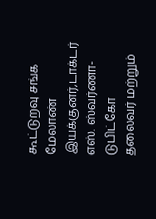கூட்டுறவு சங்க மேலாண் இயக்குனர்,டாக்டர் எஸ். ஸ்வர்ணா- டுபிட்கோ தலைவர் மற்றும்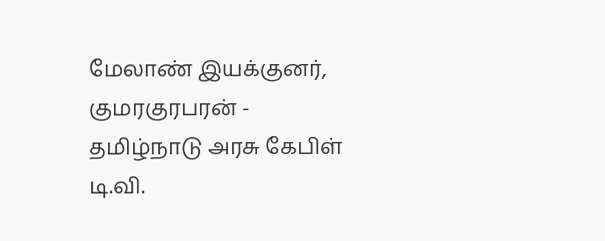மேலாண் இயக்குனர், குமரகுரபரன் - தமிழ்நாடு அரசு கேபிள் டி.வி.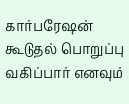கார்பரேஷன் கூடுதல் பொறுப்பு வகிப்பார் எனவும்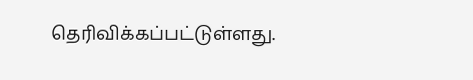தெரிவிக்கப்பட்டுள்ளது.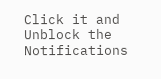Click it and Unblock the Notifications